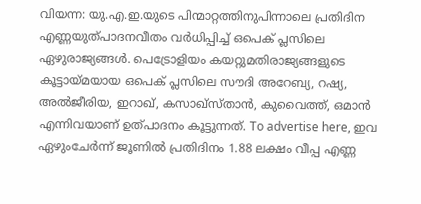വിയന്ന: യു.എ.ഇ.യുടെ പിന്മാറ്റത്തിനുപിന്നാലെ പ്രതിദിന എണ്ണയുത്പാദനവീതം വർധിപ്പിച്ച് ഒപെക് പ്ലസിലെ ഏഴുരാജ്യങ്ങൾ. പെട്രോളിയം കയറ്റുമതിരാജ്യങ്ങളുടെ കൂട്ടായ്മയായ ഒപെക് പ്ലസിലെ സൗദി അറേബ്യ, റഷ്യ, അൽജീരിയ, ഇറാഖ്, കസാഖ്സ്താൻ, കുവൈത്ത്, ഒമാൻ എന്നിവയാണ് ഉത്പാദനം കൂട്ടുന്നത്. To advertise here, ഇവ ഏഴുംചേർന്ന് ജൂണിൽ പ്രതിദിനം 1.88 ലക്ഷം വീപ്പ എണ്ണ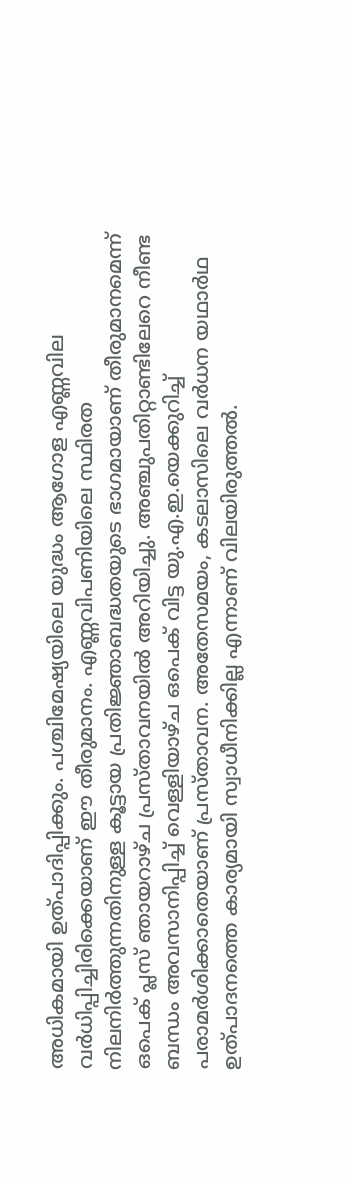അധികമായി ഉത്പാദിപ്പിക്കും. പശ്ചിമേഷ്യയിലെ യുദ്ധം ആഗോള എണ്ണവില വർധിപ്പിച്ചിരിക്കെയാണ് ഈ തീരുമാനം. എണ്ണവിപണിയിലെ സ്ഥിരത നിലനിർത്തുന്നതിനുള്ള കൂട്ടായ പ്രതിജ്ഞാബദ്ധതയുടെ ഭാഗമായാണ് തീരുമാനമെന്ന് ഒപെക് പ്ലസ് ഞായറാഴ്ച പ്രസ്താവനയിൽ അറിയിച്ചു. അഞ്ചുപതിറ്റാണ്ടിലേറെ നീണ്ട ബന്ധം അവസാനിപ്പിച്ച് വെള്ളിയാഴ്ച ഒപെക് വിട്ട യു.എ.ഇ.യെക്കുറിച്ച് പരാമർശിക്കാതെയാണ് പ്രസ്താവന. അതേസമയം, കടലാസിലെ വർധന യഥാർഥ ഉത്പാദനത്തെ കാര്യമായി സ്വാധീനിക്കില്ല എന്നാണ് വിലയിരുത്തൽ.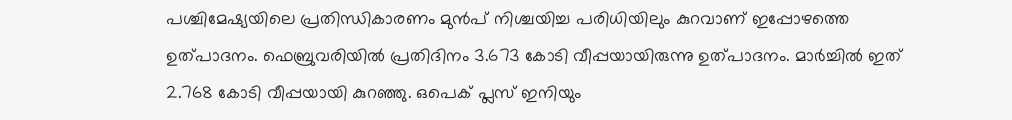പശ്ചിമേഷ്യയിലെ പ്രതിന്ധികാരണം മുൻപ് നിശ്ചയിച്ച പരിധിയിലും കുറവാണ് ഇപ്പോഴത്തെ ഉത്പാദനം. ഫെബ്രുവരിയിൽ പ്രതിദിനം 3.673 കോടി വീപ്പയായിരുന്നു ഉത്പാദനം. മാർച്ചിൽ ഇത് 2.768 കോടി വീപ്പയായി കുറഞ്ഞു. ഒപെക് പ്ലസ് ഇനിയും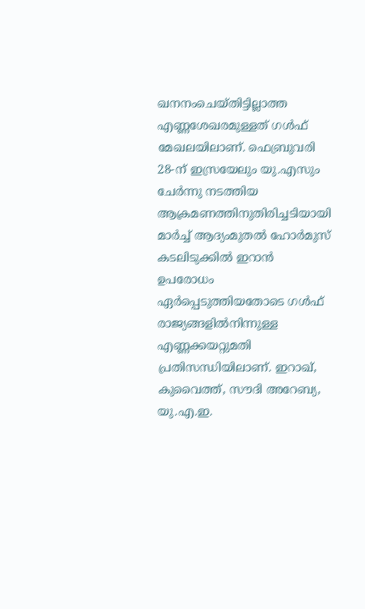ഖനനംചെയ്തിട്ടില്ലാത്ത എണ്ണശേഖരമുള്ളത് ഗൾഫ് മേഖലയിലാണ്. ഫെബ്രുവരി 28-ന് ഇസ്രയേലും യു.എസും ചേർന്നു നടത്തിയ ആക്രമണത്തിനുതിരിച്ചടിയായി മാർച്ച് ആദ്യംമുതൽ ഹോർമുസ് കടലിടുക്കിൽ ഇറാൻ ഉപരോധം ഏർപ്പെടുത്തിയതോടെ ഗൾഫ് രാജ്യങ്ങളിൽനിന്നുള്ള എണ്ണക്കയറ്റുമതി പ്രതിസന്ധിയിലാണ്. ഇറാഖ്, കുവൈത്ത്, സൗദി അറേബ്യ, യു.എ.ഇ.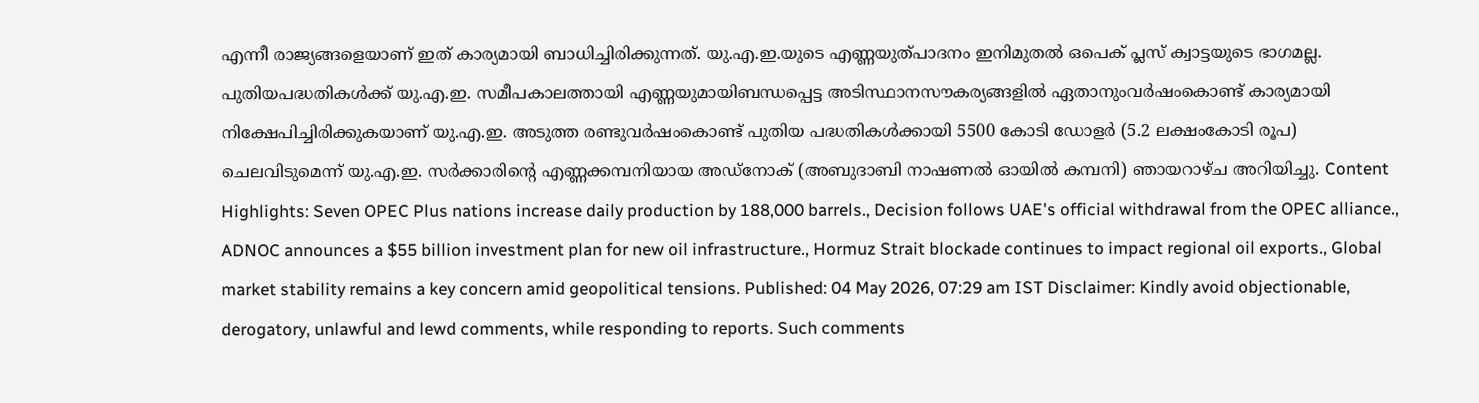എന്നീ രാജ്യങ്ങളെയാണ് ഇത് കാര്യമായി ബാധിച്ചിരിക്കുന്നത്. യു.എ.ഇ.യുടെ എണ്ണയുത്പാദനം ഇനിമുതൽ ഒപെക് പ്ലസ് ക്വാട്ടയുടെ ഭാഗമല്ല. പുതിയപദ്ധതികൾക്ക് യു.എ.ഇ. സമീപകാലത്തായി എണ്ണയുമായിബന്ധപ്പെട്ട അടിസ്ഥാനസൗകര്യങ്ങളിൽ ഏതാനുംവർഷംകൊണ്ട് കാര്യമായി നിക്ഷേപിച്ചിരിക്കുകയാണ് യു.എ.ഇ. അടുത്ത രണ്ടുവർഷംകൊണ്ട് പുതിയ പദ്ധതികൾക്കായി 5500 കോടി ഡോളർ (5.2 ലക്ഷംകോടി രൂപ) ചെലവിടുമെന്ന് യു.എ.ഇ. സർക്കാരിന്റെ എണ്ണക്കമ്പനിയായ അഡ്നോക് (അബുദാബി നാഷണൽ ഓയിൽ കമ്പനി) ഞായറാഴ്ച അറിയിച്ചു. Content Highlights: Seven OPEC Plus nations increase daily production by 188,000 barrels., Decision follows UAE's official withdrawal from the OPEC alliance., ADNOC announces a $55 billion investment plan for new oil infrastructure., Hormuz Strait blockade continues to impact regional oil exports., Global market stability remains a key concern amid geopolitical tensions. Published: 04 May 2026, 07:29 am IST Disclaimer: Kindly avoid objectionable, derogatory, unlawful and lewd comments, while responding to reports. Such comments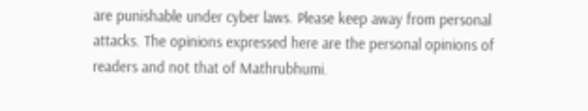are punishable under cyber laws. Please keep away from personal attacks. The opinions expressed here are the personal opinions of readers and not that of Mathrubhumi.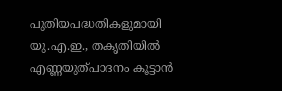പുതിയപദ്ധതികളുമായി യു.എ.ഇ., തകൃതിയിൽ എണ്ണയുത്പാദനം കൂട്ടാൻ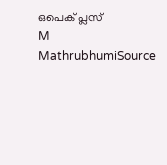ഒപെക് പ്ലസ്
M
MathrubhumiSource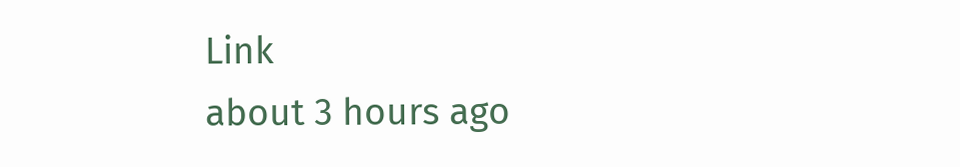Link
about 3 hours ago